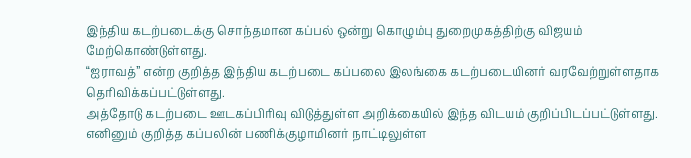இந்திய கடற்படைக்கு சொந்தமான கப்பல் ஒன்று கொழும்பு துறைமுகத்திற்கு விஜயம் மேற்கொண்டுள்ளது.
“ஐராவத்” என்ற குறித்த இந்திய கடற்படை கப்பலை இலங்கை கடற்படையினர் வரவேற்றுள்ளதாக தெரிவிக்கப்பட்டுள்ளது.
அத்தோடு கடற்படை ஊடகப்பிரிவு விடுத்துள்ள அறிக்கையில் இந்த விடயம் குறிப்பிடப்பட்டுள்ளது.
எனினும் குறித்த கப்பலின் பணிக்குழாமினர் நாட்டிலுள்ள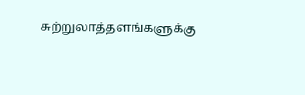சுற்றுலாத்தளங்களுக்கு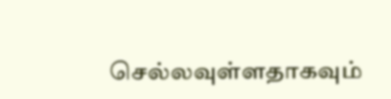செல்லவுள்ளதாகவும்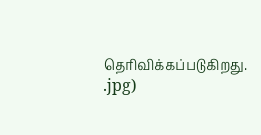தெரிவிக்கப்படுகிறது.
.jpg)